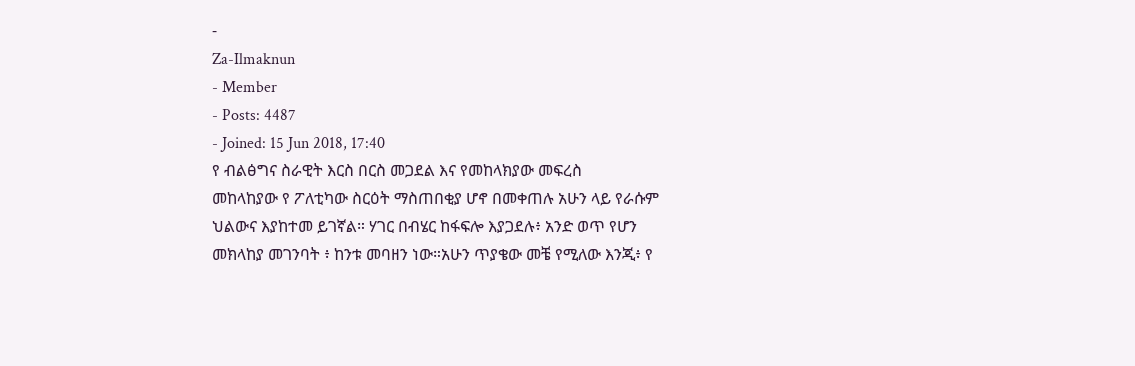-
Za-Ilmaknun
- Member
- Posts: 4487
- Joined: 15 Jun 2018, 17:40
የ ብልፅግና ስራዊት እርስ በርስ መጋደል እና የመከላክያው መፍረስ
መከላከያው የ ፖለቲካው ስርዕት ማስጠበቂያ ሆኖ በመቀጠሉ አሁን ላይ የራሱም ህልውና እያከተመ ይገኛል። ሃገር በብሄር ከፋፍሎ እያጋደሉ፥ አንድ ወጥ የሆን መክላከያ መገንባት ፥ ከንቱ መባዘን ነው።አሁን ጥያቄው መቼ የሚለው እንጂ፥ የ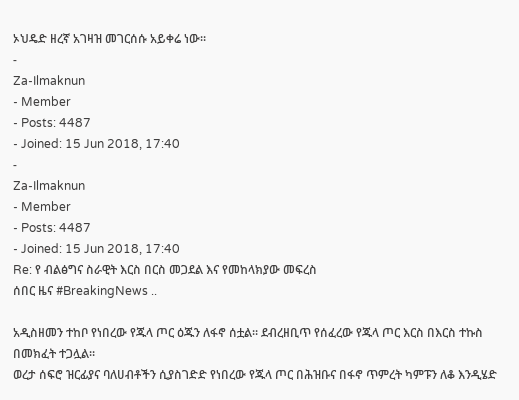ኦህዴድ ዘረኛ አገዛዝ መገርሰሱ አይቀሬ ነው።
-
Za-Ilmaknun
- Member
- Posts: 4487
- Joined: 15 Jun 2018, 17:40
-
Za-Ilmaknun
- Member
- Posts: 4487
- Joined: 15 Jun 2018, 17:40
Re: የ ብልፅግና ስራዊት እርስ በርስ መጋደል እና የመከላክያው መፍረስ
ሰበር ዜና #BreakingNews ..

አዲስዘመን ተከቦ የነበረው የጁላ ጦር ዕጁን ለፋኖ ሰቷል። ደብረዘቢጥ የሰፈረው የጁላ ጦር እርስ በእርስ ተኩስ በመክፈት ተጋሏል።
ወረታ ሰፍሮ ዝርፊያና ባለሀብቶችን ሲያስገድድ የነበረው የጁላ ጦር በሕዝቡና በፋኖ ጥምረት ካምፑን ለቆ እንዲሄድ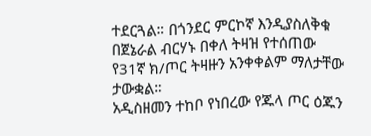ተደርጓል። በጎንደር ምርኮኛ እንዲያስለቅቁ በጀኔራል ብርሃኑ በቀለ ትዛዝ የተሰጠው የ31ኛ ክ/ጦር ትዛዙን አንቀቀልም ማለታቸው ታውቋል።
አዲስዘመን ተከቦ የነበረው የጁላ ጦር ዕጁን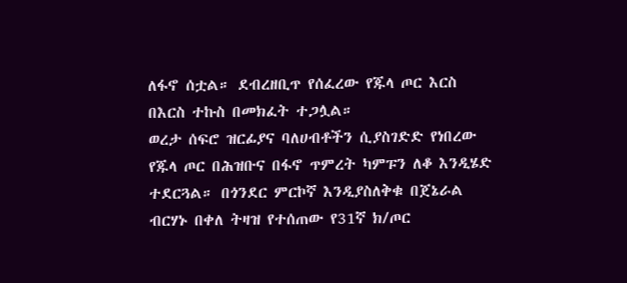ለፋኖ ሰቷል። ደብረዘቢጥ የሰፈረው የጁላ ጦር እርስ በእርስ ተኩስ በመክፈት ተጋሏል።
ወረታ ሰፍሮ ዝርፊያና ባለሀብቶችን ሲያስገድድ የነበረው የጁላ ጦር በሕዝቡና በፋኖ ጥምረት ካምፑን ለቆ እንዲሄድ ተደርጓል። በጎንደር ምርኮኛ እንዲያስለቅቁ በጀኔራል ብርሃኑ በቀለ ትዛዝ የተሰጠው የ31ኛ ክ/ጦር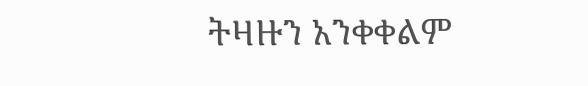ትዛዙን አንቀቀልም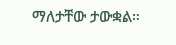ማለታቸው ታውቋል።